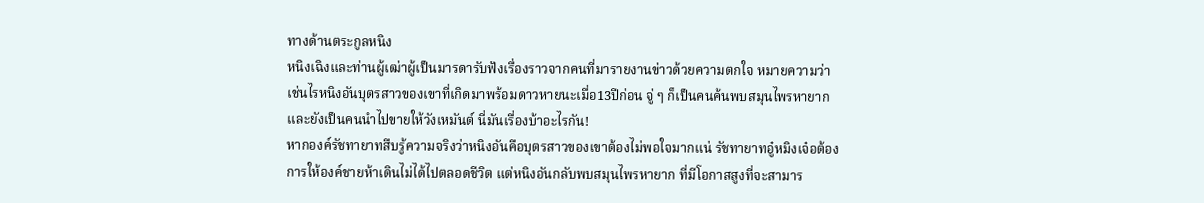ทางด้านตระกูลหนิง
หนิงเฉิงและท่านผู้เฒ่าผู้เป็นมารดารับฟังเรื่องราวจากคนที่มารายงานข่าวด้วยความตกใจ หมายความว่าเช่นไรหนิงอันบุตรสาวของเขาที่เกิดมาพร้อมดาวหายนะเมื่อ13ปีก่อน จู่ ๆ ก็เป็นคนค้นพบสมุนไพรหายาก และยังเป็นคนนำไปขายให้วังเหมันต์ นี่มันเรื่องบ้าอะไรกัน!
หากองค์รัชทายาทสืบรู้ความจริงว่าหนิงอันคือบุตรสาวของเขาต้องไม่พอใจมากแน่ รัชทายาทอู๋หมิงเจ๋อต้องการให้องค์ชายห้าเดินไม่ได้ไปตลอดชีวิต แต่หนิงอันกลับพบสมุนไพรหายาก ที่มีโอกาสสูงที่จะสามาร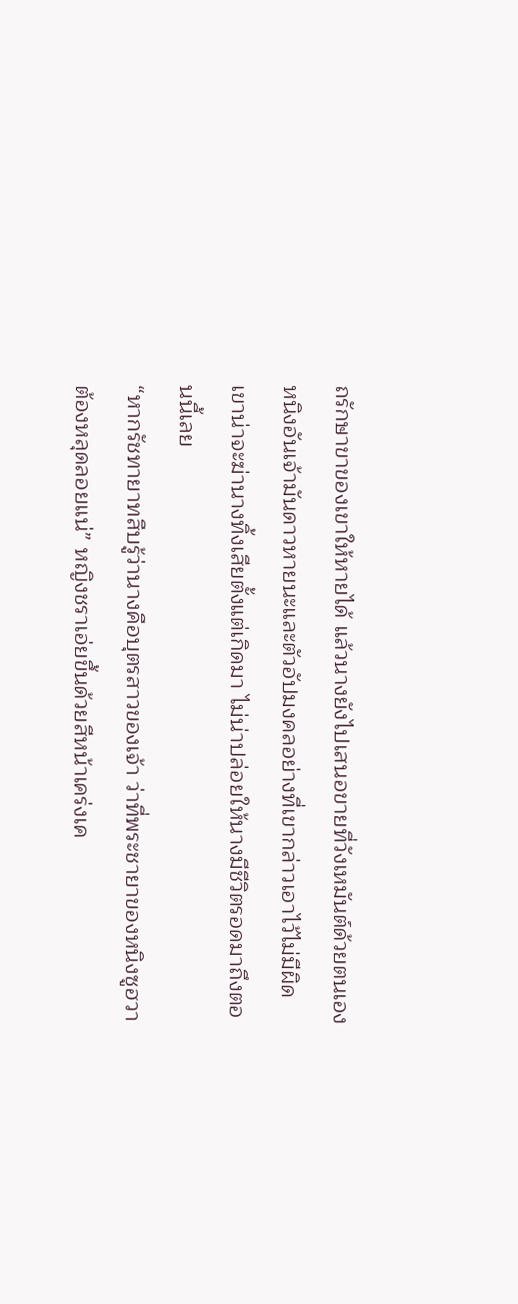ถรักษาขาของเขาให้หายได้ แล้วนางยังไปเสนอขายที่วังเหมันต์ด้วยตนเอง
หนิงอันเจ้ามันดาวหายนะและตัวอัปมงคลอย่างที่เขากล่าวเอาไว้ไม่มีผิด เขาน่าจะฆ่านางทิ้งเสียตั้งแต่เกิดมา ไม่น่าปล่อยให้นางมีชีวิตรอดมาถึงตอนนี้เลย
“หากรัชทายาทสืบรู้ว่านางคือบุตรสาวของเจ้า ว่าที่พระชายาของหนิงซูฮวาต้องหลุดลอยแน่” หญิงชราเอ่ยขึ้นด้วยสีหน้าเคร่งเค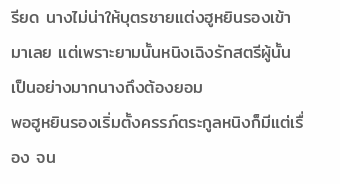รียด นางไม่น่าให้บุตรชายแต่งฮูหยินรองเข้ามาเลย แต่เพราะยามนั้นหนิงเฉิงรักสตรีผู้นั้นเป็นอย่างมากนางถึงต้องยอม
พอฮูหยินรองเริ่มตั้งครรภ์ตระกูลหนิงก็มีแต่เรื่อง จน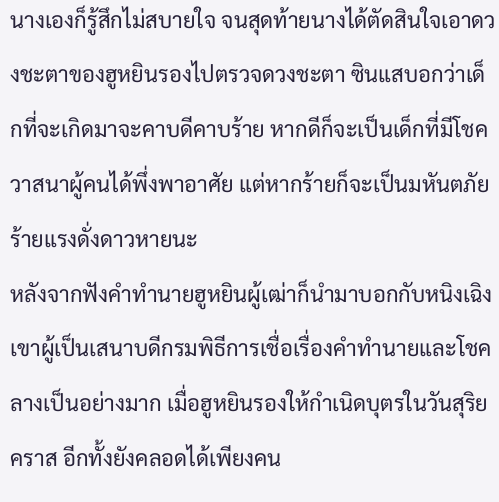นางเองก็รู้สึกไม่สบายใจ จนสุดท้ายนางได้ตัดสินใจเอาดวงชะตาของฮูหยินรองไปตรวจดวงชะตา ซินแสบอกว่าเด็กที่จะเกิดมาจะคาบดีคาบร้าย หากดีก็จะเป็นเด็กที่มีโชควาสนาผู้คนได้พึ่งพาอาศัย แต่หากร้ายก็จะเป็นมหันตภัยร้ายแรงดั่งดาวหายนะ
หลังจากฟังคำทำนายฮูหยินผู้เฒ่าก็นำมาบอกกับหนิงเฉิง เขาผู้เป็นเสนาบดีกรมพิธีการเชื่อเรื่องคำทำนายและโชคลางเป็นอย่างมาก เมื่อฮูหยินรองให้กำเนิดบุตรในวันสุริยคราส อีกทั้งยังคลอดได้เพียงคน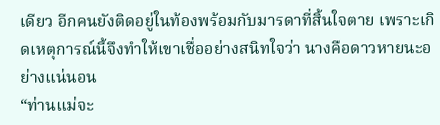เดียว อีกคนยังติดอยู่ในท้องพร้อมกับมารดาที่สิ้นใจตาย เพราะเกิดเหตุการณ์นี้จึงทำให้เขาเชื่ออย่างสนิทใจว่า นางคือดาวหายนะอย่างแน่นอน
“ท่านแม่จะ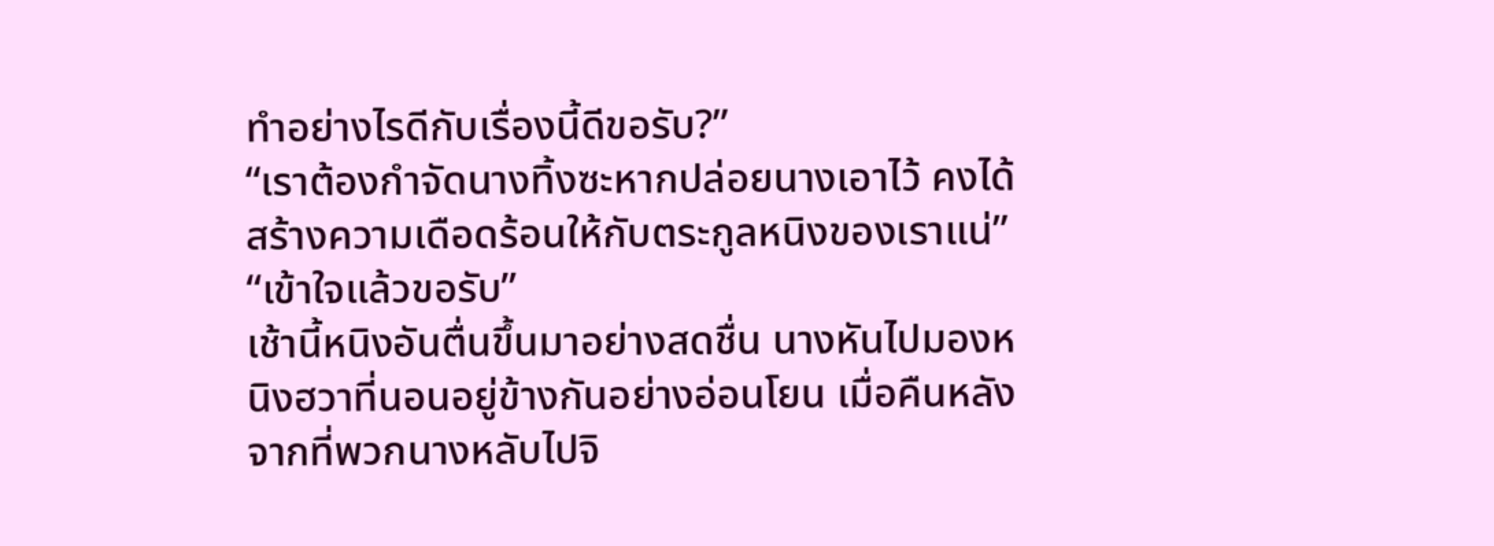ทำอย่างไรดีกับเรื่องนี้ดีขอรับ?”
“เราต้องกำจัดนางทิ้งซะหากปล่อยนางเอาไว้ คงได้สร้างความเดือดร้อนให้กับตระกูลหนิงของเราแน่”
“เข้าใจแล้วขอรับ”
เช้านี้หนิงอันตื่นขึ้นมาอย่างสดชื่น นางหันไปมองหนิงฮวาที่นอนอยู่ข้างกันอย่างอ่อนโยน เมื่อคืนหลังจากที่พวกนางหลับไปจิ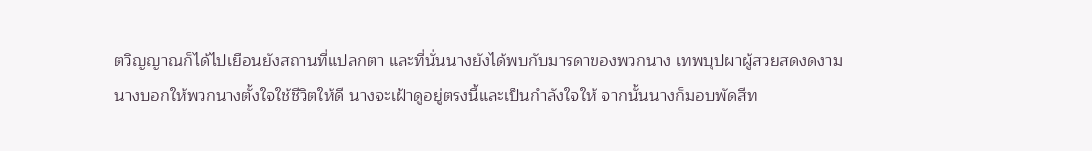ตวิญญาณก็ได้ไปเยือนยังสถานที่แปลกตา และที่นั่นนางยังได้พบกับมารดาของพวกนาง เทพบุปผาผู้สวยสดงดงาม
นางบอกให้พวกนางตั้งใจใช้ชีวิตให้ดี นางจะเฝ้าดูอยู่ตรงนี้และเป็นกำลังใจให้ จากนั้นนางก็มอบพัดสีท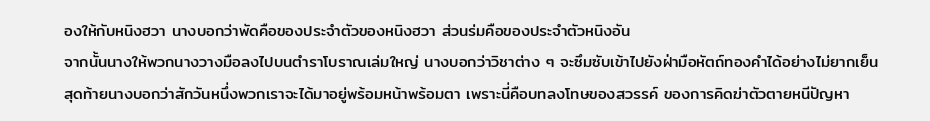องให้กับหนิงฮวา นางบอกว่าพัดคือของประจำตัวของหนิงฮวา ส่วนร่มคือของประจำตัวหนิงอัน
จากนั้นนางให้พวกนางวางมือลงไปบนตำราโบราณเล่มใหญ่ นางบอกว่าวิชาต่าง ๆ จะซึมซับเข้าไปยังฝ่ามือหัตถ์ทองคำได้อย่างไม่ยากเย็น สุดท้ายนางบอกว่าสักวันหนึ่งพวกเราจะได้มาอยู่พร้อมหน้าพร้อมตา เพราะนี่คือบทลงโทษของสวรรค์ ของการคิดฆ่าตัวตายหนีปัญหา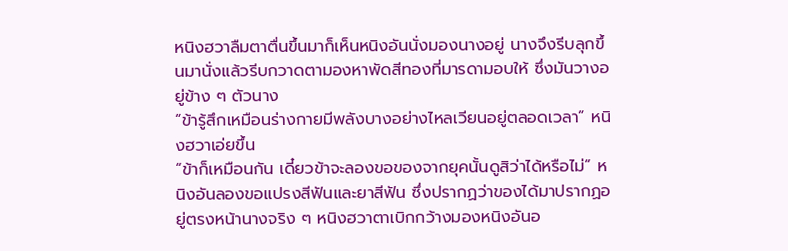หนิงฮวาลืมตาตื่นขึ้นมาก็เห็นหนิงอันนั่งมองนางอยู่ นางจึงรีบลุกขึ้นมานั่งแล้วรีบกวาดตามองหาพัดสีทองที่มารดามอบให้ ซึ่งมันวางอยู่ข้าง ๆ ตัวนาง
“ข้ารู้สึกเหมือนร่างกายมีพลังบางอย่างไหลเวียนอยู่ตลอดเวลา” หนิงฮวาเอ่ยขึ้น
“ข้าก็เหมือนกัน เดี๋ยวข้าจะลองขอของจากยุคนั้นดูสิว่าได้หรือไม่” หนิงอันลองขอแปรงสีฟันและยาสีฟัน ซึ่งปรากฏว่าของได้มาปรากฏอยู่ตรงหน้านางจริง ๆ หนิงฮวาตาเบิกกว้างมองหนิงอันอ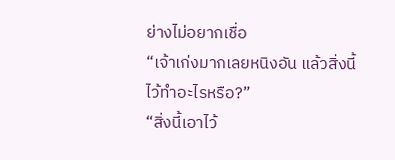ย่างไม่อยากเชื่อ
“เจ้าเก่งมากเลยหนิงอัน แล้วสิ่งนี้ไว้ทำอะไรหรือ?”
“สิ่งนี้เอาไว้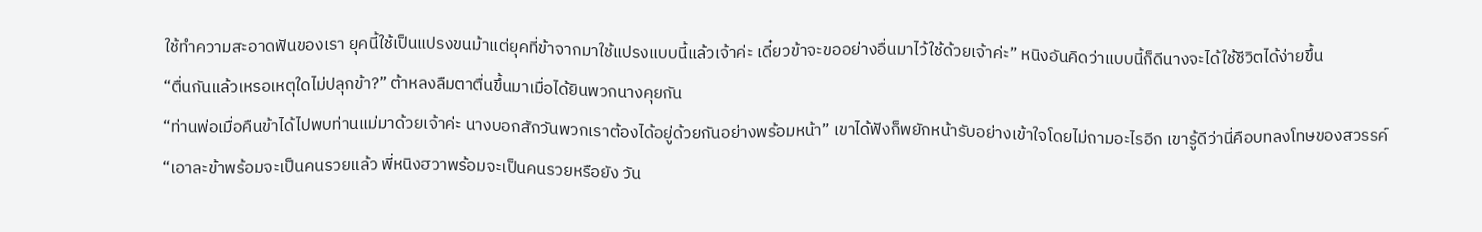ใช้ทำความสะอาดฟันของเรา ยุคนี้ใช้เป็นแปรงขนม้าแต่ยุคที่ข้าจากมาใช้แปรงแบบนี้แล้วเจ้าค่ะ เดี๋ยวข้าจะขออย่างอื่นมาไว้ใช้ด้วยเจ้าค่ะ” หนิงอันคิดว่าแบบนี้ก็ดีนางจะได้ใช้ชีวิตได้ง่ายขึ้น
“ตื่นกันแล้วเหรอเหตุใดไม่ปลุกข้า?” ต้าหลงลืมตาตื่นขึ้นมาเมื่อได้ยินพวกนางคุยกัน
“ท่านพ่อเมื่อคืนข้าได้ไปพบท่านแม่มาด้วยเจ้าค่ะ นางบอกสักวันพวกเราต้องได้อยู่ด้วยกันอย่างพร้อมหน้า” เขาได้ฟังก็พยักหน้ารับอย่างเข้าใจโดยไม่ถามอะไรอีก เขารู้ดีว่านี่คือบทลงโทษของสวรรค์
“เอาละข้าพร้อมจะเป็นคนรวยแล้ว พี่หนิงฮวาพร้อมจะเป็นคนรวยหรือยัง วัน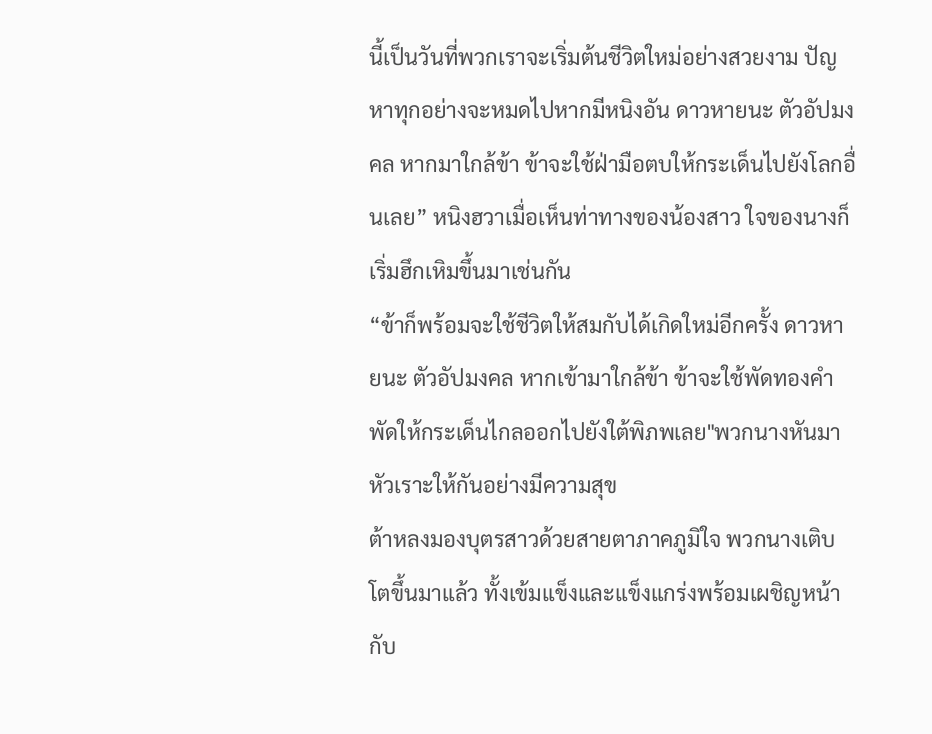นี้เป็นวันที่พวกเราจะเริ่มต้นชีวิตใหม่อย่างสวยงาม ปัญหาทุกอย่างจะหมดไปหากมีหนิงอัน ดาวหายนะ ตัวอัปมงคล หากมาใกล้ข้า ข้าจะใช้ฝ่ามือตบให้กระเด็นไปยังโลกอื่นเลย” หนิงฮวาเมื่อเห็นท่าทางของน้องสาว ใจของนางก็เริ่มฮึกเหิมขึ้นมาเช่นกัน
“ข้าก็พร้อมจะใช้ชีวิตให้สมกับได้เกิดใหม่อีกครั้ง ดาวหายนะ ตัวอัปมงคล หากเข้ามาใกล้ข้า ข้าจะใช้พัดทองคำพัดให้กระเด็นไกลออกไปยังใต้พิภพเลย"พวกนางหันมาหัวเราะให้กันอย่างมีความสุข
ต้าหลงมองบุตรสาวด้วยสายตาภาคภูมิใจ พวกนางเติบโตขึ้นมาแล้ว ทั้งเข้มแข็งและแข็งแกร่งพร้อมเผชิญหน้ากับ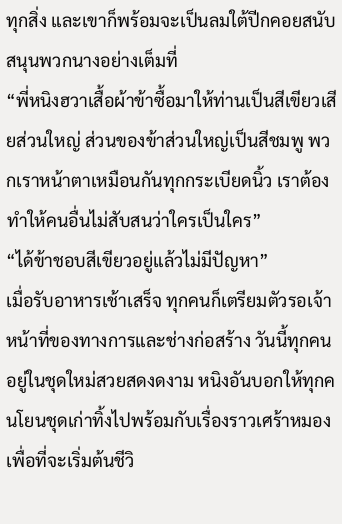ทุกสิ่ง และเขาก็พร้อมจะเป็นลมใต้ปีกคอยสนับสนุนพวกนางอย่างเต็มที่
“พี่หนิงฮวาเสื้อผ้าข้าซื้อมาให้ท่านเป็นสีเขียวเสียส่วนใหญ่ ส่วนของข้าส่วนใหญ่เป็นสีชมพู พวกเราหน้าตาเหมือนกันทุกกระเบียดนิ้ว เราต้องทำให้คนอื่นไม่สับสนว่าใครเป็นใคร”
“ได้ข้าชอบสีเขียวอยู่แล้วไม่มีปัญหา”
เมื่อรับอาหารเช้าเสร็จ ทุกคนก็เตรียมตัวรอเจ้าหน้าที่ของทางการและช่างก่อสร้าง วันนี้ทุกคนอยู่ในชุดใหม่สวยสดงดงาม หนิงอันบอกให้ทุกคนโยนชุดเก่าทิ้งไปพร้อมกับเรื่องราวเศร้าหมอง เพื่อที่จะเริ่มต้นชีวิ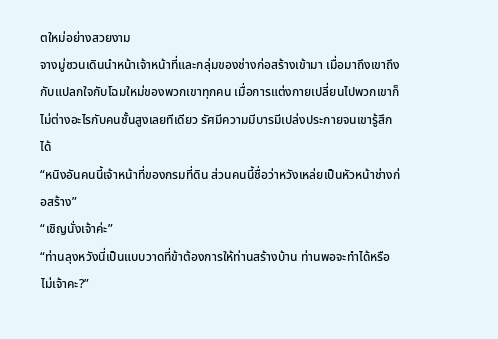ตใหม่อย่างสวยงาม
จางมู่ซวนเดินนำหน้าเจ้าหน้าที่และกลุ่มของช่างก่อสร้างเข้ามา เมื่อมาถึงเขาถึงกับแปลกใจกับโฉมใหม่ของพวกเขาทุกคน เมื่อการแต่งกายเปลี่ยนไปพวกเขาก็ไม่ต่างอะไรกับคนชั้นสูงเลยทีเดียว รัศมีความมีบารมีเปล่งประกายจนเขารู้สึกได้
“หนิงอันคนนี้เจ้าหน้าที่ของกรมที่ดิน ส่วนคนนี้ชื่อว่าหวังเหล่ยเป็นหัวหน้าช่างก่อสร้าง”
“เชิญนั่งเจ้าค่ะ”
“ท่านลุงหวังนี่เป็นแบบวาดที่ข้าต้องการให้ท่านสร้างบ้าน ท่านพอจะทำได้หรือไม่เจ้าคะ?”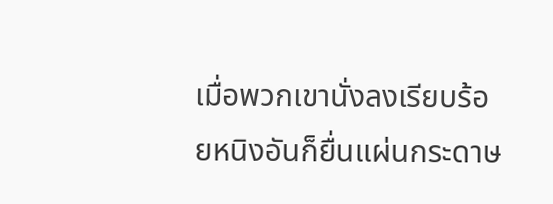เมื่อพวกเขานั่งลงเรียบร้อยหนิงอันก็ยื่นแผ่นกระดาษ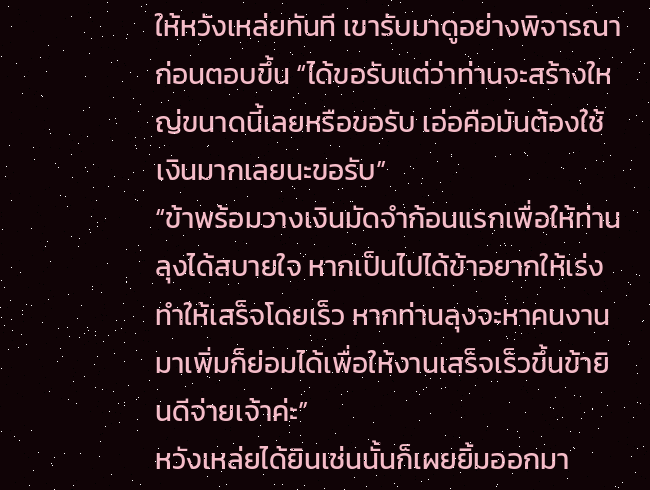ให้หวังเหล่ยทันที เขารับมาดูอย่างพิจารณาก่อนตอบขึ้น “ได้ขอรับแต่ว่าท่านจะสร้างใหญ่ขนาดนี้เลยหรือขอรับ เอ่อคือมันต้องใช้เงินมากเลยนะขอรับ”
“ข้าพร้อมวางเงินมัดจำก้อนแรกเพื่อให้ท่านลุงได้สบายใจ หากเป็นไปได้ข้าอยากให้เร่งทำให้เสร็จโดยเร็ว หากท่านลุงจะหาคนงานมาเพิ่มก็ย่อมได้เพื่อให้งานเสร็จเร็วขึ้นข้ายินดีจ่ายเจ้าค่ะ”
หวังเหล่ยได้ยินเช่นนั้นก็เผยยิ้มออกมา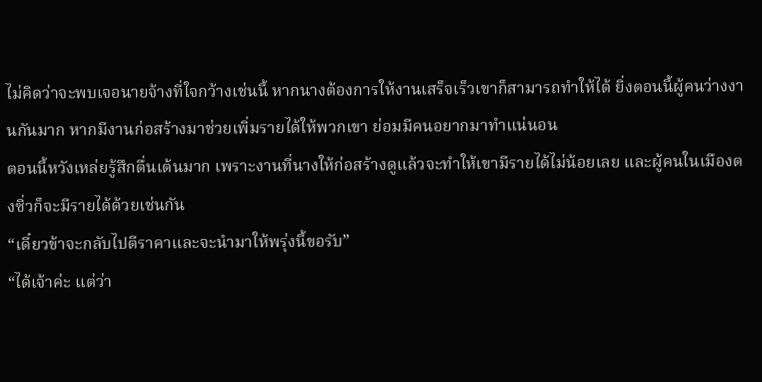ไม่คิดว่าจะพบเจอนายจ้างที่ใจกว้างเช่นนี้ หากนางต้องการให้งานเสร็จเร็วเขาก็สามารถทำให้ได้ ยิ่งตอนนี้ผู้คนว่างงานกันมาก หากมีงานก่อสร้างมาช่วยเพิ่มรายได้ให้พวกเขา ย่อมมีคนอยากมาทำแน่นอน
ตอนนี้หวังเหล่ยรู้สึกตื่นเต้นมาก เพราะงานที่นางให้ก่อสร้างดูแล้วจะทำให้เขามีรายได้ไม่น้อยเลย และผู้คนในเมืองตงซิ่วก็จะมีรายได้ด้วยเช่นกัน
“เดี๋ยวข้าจะกลับไปตีราคาและจะนำมาให้พรุ่งนี้ขอรับ”
“ได้เจ้าค่ะ แต่ว่า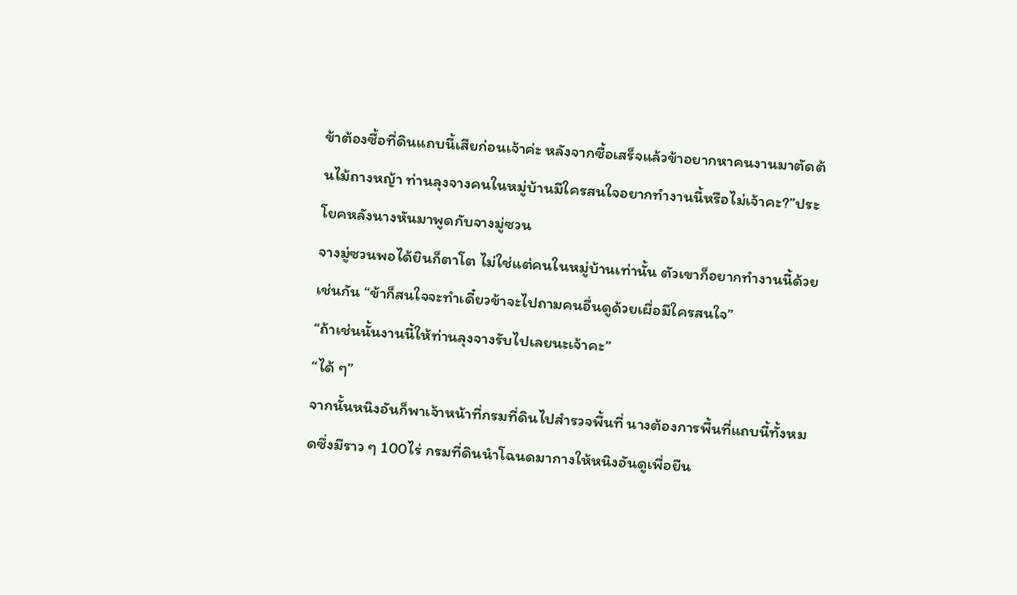ข้าต้องซื้อที่ดินแถบนี้เสียก่อนเจ้าค่ะ หลังจากซื้อเสร็จแล้วข้าอยากหาคนงานมาตัดต้นไม้ถางหญ้า ท่านลุงจางคนในหมู่บ้านมีใครสนใจอยากทำงานนี้หรือไม่เจ้าคะ?”ประโยคหลังนางหันมาพูดกับจางมู่ซวน
จางมู่ซวนพอได้ยินก็ตาโต ไม่ใช่แต่คนในหมู่บ้านเท่านั้น ตัวเขาก็อยากทำงานนี้ด้วยเช่นกัน “ข้าก็สนใจจะทำเดี๋ยวข้าจะไปถามคนอื่นดูด้วยเผื่อมีใครสนใจ”
“ถ้าเช่นนั้นงานนี้ให้ท่านลุงจางรับไปเลยนะเจ้าคะ”
“ได้ ๆ”
จากนั้นหนิงอันก็พาเจ้าหน้าที่กรมที่ดินไปสำรวจพื้นที่ นางต้องการพื้นที่แถบนี้ทั้งหมดซึ่งมีราว ๆ 100ไร่ กรมที่ดินนำโฉนดมากางให้หนิงอันดูเพื่อยืน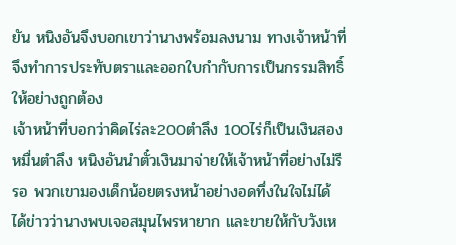ยัน หนิงอันจึงบอกเขาว่านางพร้อมลงนาม ทางเจ้าหน้าที่จึงทำการประทับตราและออกใบกำกับการเป็นกรรมสิทธิ์ให้อย่างถูกต้อง
เจ้าหน้าที่บอกว่าคิดไร่ละ200ตำลึง 100ไร่ก็เป็นเงินสองหมื่นตำลึง หนิงอันนำตั๋วเงินมาจ่ายให้เจ้าหน้าที่อย่างไม่รีรอ พวกเขามองเด็กน้อยตรงหน้าอย่างอดทึ่งในใจไม่ได้ ได้ข่าวว่านางพบเจอสมุนไพรหายาก และขายให้กับวังเห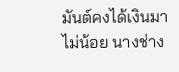มันต์คงได้เงินมาไม่น้อย นางช่าง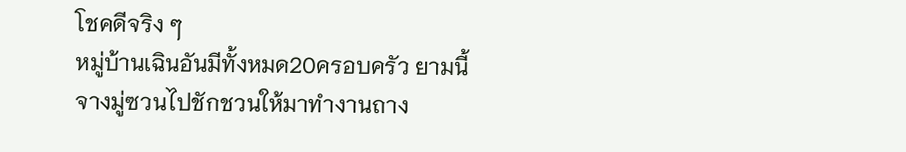โชคดีจริง ๆ
หมู่บ้านเฉินอันมีทั้งหมด20ครอบครัว ยามนี้จางมู่ซวนไปชักชวนให้มาทำงานถาง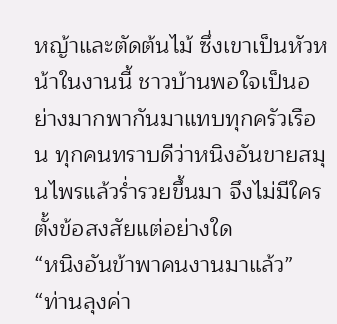หญ้าและตัดต้นไม้ ซึ่งเขาเป็นหัวหน้าในงานนี้ ชาวบ้านพอใจเป็นอย่างมากพากันมาแทบทุกครัวเรือน ทุกคนทราบดีว่าหนิงอันขายสมุนไพรแล้วร่ำรวยขึ้นมา จึงไม่มีใครตั้งข้อสงสัยแต่อย่างใด
“หนิงอันข้าพาคนงานมาแล้ว”
“ท่านลุงค่า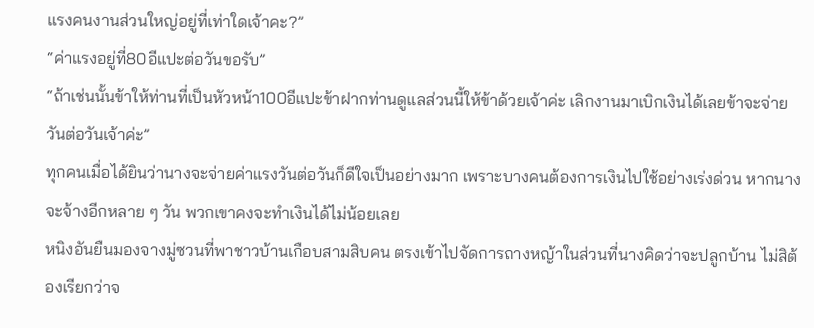แรงคนงานส่วนใหญ่อยู่ที่เท่าใดเจ้าคะ?”
“ค่าแรงอยู่ที่80อีแปะต่อวันขอรับ”
“ถ้าเช่นนั้นข้าให้ท่านที่เป็นหัวหน้า100อีแปะข้าฝากท่านดูแลส่วนนี้ให้ข้าด้วยเจ้าค่ะ เลิกงานมาเบิกเงินได้เลยข้าจะจ่ายวันต่อวันเจ้าค่ะ”
ทุกคนเมื่อได้ยินว่านางจะจ่ายค่าแรงวันต่อวันก็ดีใจเป็นอย่างมาก เพราะบางคนต้องการเงินไปใช้อย่างเร่งด่วน หากนางจะจ้างอีกหลาย ๆ วัน พวกเขาคงจะทำเงินได้ไม่น้อยเลย
หนิงอันยืนมองจางมู่ซวนที่พาชาวบ้านเกือบสามสิบคน ตรงเข้าไปจัดการถางหญ้าในส่วนที่นางคิดว่าจะปลูกบ้าน ไม่สิต้องเรียกว่าจ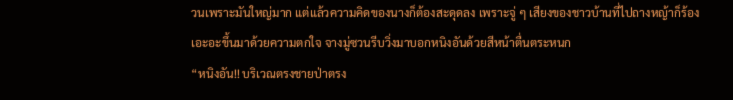วนเพราะมันใหญ่มาก แต่แล้วความคิดของนางก็ต้องสะดุดลง เพราะจู่ ๆ เสียงของชาวบ้านที่ไปถางหญ้าก็ร้องเอะอะขึ้นมาด้วยความตกใจ จางมู่ซวนรีบวิ่งมาบอกหนิงอันด้วยสีหน้าตื่นตระหนก
“หนิงอัน!! บริเวณตรงชายป่าตรง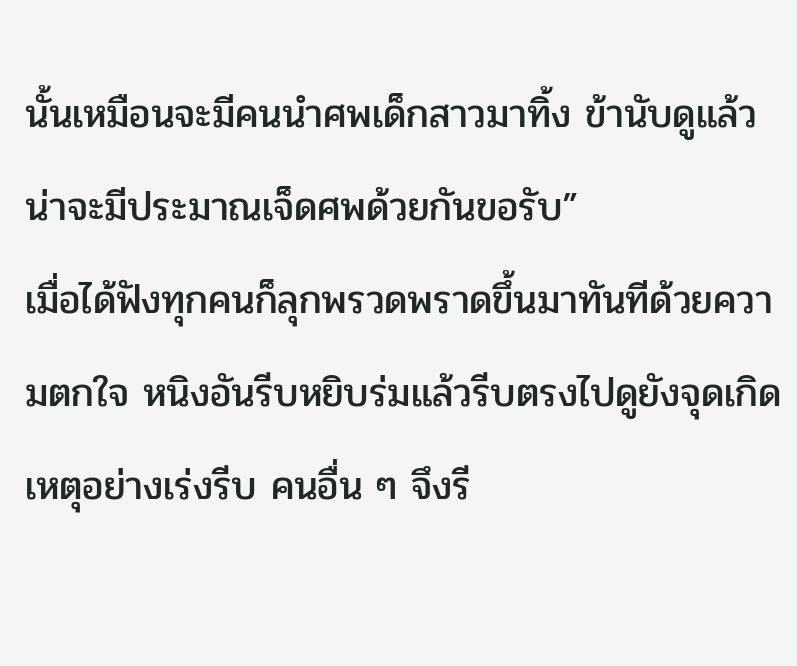นั้นเหมือนจะมีคนนำศพเด็กสาวมาทิ้ง ข้านับดูแล้วน่าจะมีประมาณเจ็ดศพด้วยกันขอรับ”
เมื่อได้ฟังทุกคนก็ลุกพรวดพราดขึ้นมาทันทีด้วยความตกใจ หนิงอันรีบหยิบร่มแล้วรีบตรงไปดูยังจุดเกิดเหตุอย่างเร่งรีบ คนอื่น ๆ จึงรี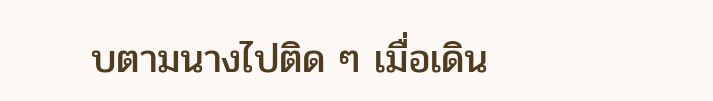บตามนางไปติด ๆ เมื่อเดิน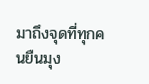มาถึงจุดที่ทุกคนยืนมุง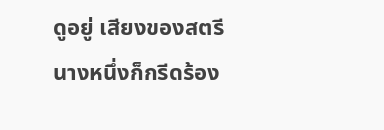ดูอยู่ เสียงของสตรีนางหนึ่งก็กรีดร้อง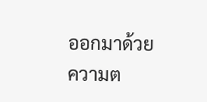ออกมาด้วยความต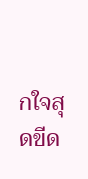กใจสุดขีด